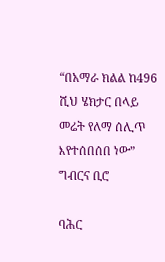“በአማራ ክልል ከ496 ሺህ ሄክታር በላይ መሬት የለማ ሰሊጥ እየተሰበሰበ ነው” ግብርና ቢሮ

ባሕር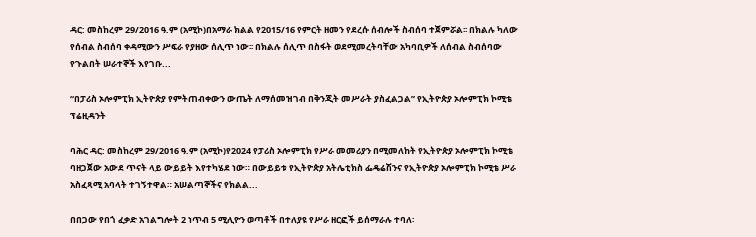ዳር: መስከረም 29/2016 ዓ.ም (አሚኮ)በአማራ ክልል የ2015/16 የምርት ዘመን የደረሱ ሰብሎች ስብሰባ ተጀምሯል፡፡ በክልሉ ካለው የሰብል ስብሰባ ቀዳሚውን ሥፍራ የያዘው ሰሊጥ ነው፡፡ በክልሉ ሰሊጥ በስፋት ወደሚመረትባቸው አካባቢዎች ለሰብል ስብሰባው የጉልበት ሠራተኞች እየገቡ...

“በፓሪስ ኦሎምፒክ ኢትዮጵያ የምትጠብቀውን ውጤት ለማሰመዝገብ በቅንጂት መሥራት ያስፈልጋል” የኢትዮጵያ ኦሎምፒክ ኮሚቴ ፕሬዚዳንት

ባሕር ዳር: መስከረም 29/2016 ዓ.ም (አሚኮ)የ2024 የፓሪስ ኦሎምፒክ የሥራ መመሪያን በሚመለከት የኢትዮጵያ ኦሎምፒክ ኮሚቴ ባዘጋጀው አውደ ጥናት ላይ ውይይት እየተካሄደ ነው። በውይይቱ የኢትዮጵያ አትሌቲክስ ፌዴሬሽንና የኢትዮጵያ ኦሎምፒክ ኮሚቴ ሥራ አስፈጻሚ አባላት ተገኝተዋል። አሠልጣኞችና የክልል...

በበጋው የበጎ ፈቃድ አገልግሎት 2 ነጥብ 5 ሚሊዮን ወጣቶች በተለያዩ የሥራ ዘርፎች ይሰማራሉ ተባለ፡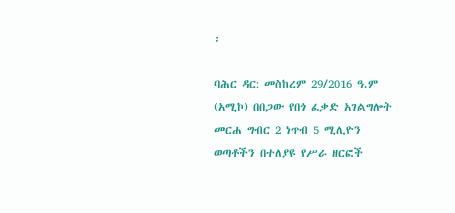፡

ባሕር ዳር: መስከረም 29/2016 ዓ.ም (አሚኮ) በበጋው የበጎ ፈቃድ አገልግሎት መርሐ ግብር 2 ነጥብ 5 ሚሊዮን ወጣቶችን በተለያዩ የሥራ ዘርፎች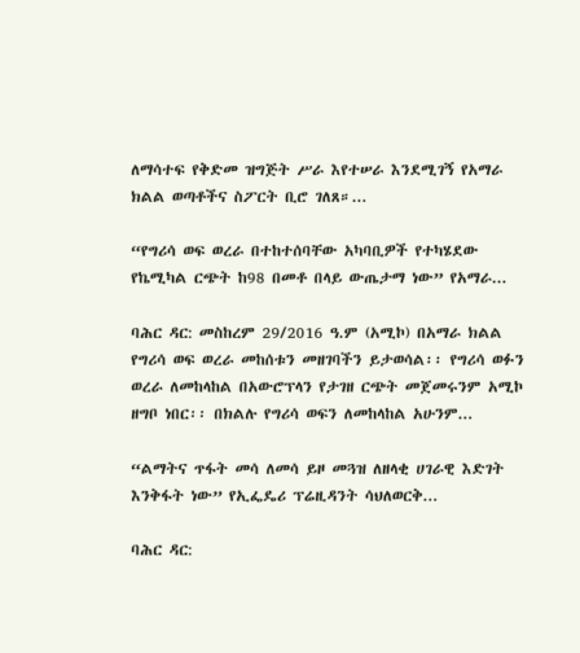ለማሳተፍ የቅድመ ዝግጅት ሥራ እየተሠራ እንደሚገኝ የአማራ ክልል ወጣቶችና ስፖርት ቢሮ ገለጸ።...

“የግሪሳ ወፍ ወረራ በተከተሰባቸው አካባቢዎች የተካሄደው የኬሚካል ርጭት ከ98 በመቶ በላይ ውጤታማ ነው” የአማራ...

ባሕር ዳር: መስከረም 29/2016 ዓ.ም (አሚኮ) በአማራ ክልል የግሪሳ ወፍ ወረራ መከሰቱን መዘገባችን ይታወሳል፡፡ የግሪሳ ወፉን ወረራ ለመከላከል በአውሮፕላን የታገዘ ርጭት መጀመሩንም አሚኮ ዘግቦ ነበር፡፡ በክልሉ የግሪሳ ወፍን ለመከላከል አሁንም...

“ልማትና ጥፋት መሳ ለመሳ ይዞ መጓዝ ለዘላቂ ሀገራዊ እድገት እንቅፋት ነው” የኢፌዴሪ ፕሬዚዳንት ሳህለወርቅ...

ባሕር ዳር: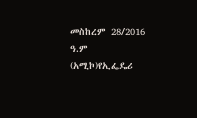መስከረም 28/2016 ዓ.ም (አሚኮ)የኢፌዴሪ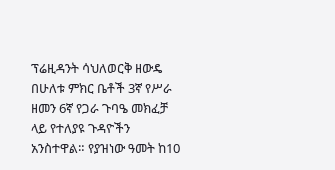ፕሬዚዳንት ሳህለወርቅ ዘውዴ በሁለቱ ምክር ቤቶች 3ኛ የሥራ ዘመን 6ኛ የጋራ ጉባዔ መክፈቻ ላይ የተለያዩ ጉዳዮችን አንስተዋል። የያዝነው ዓመት ከ10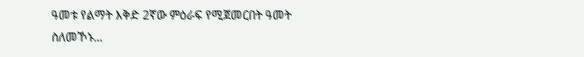ዓመቱ የልማት እቅድ 2ኛው ምዕራፍ የሚጀመርበት ዓመት ስለመኾኑ...